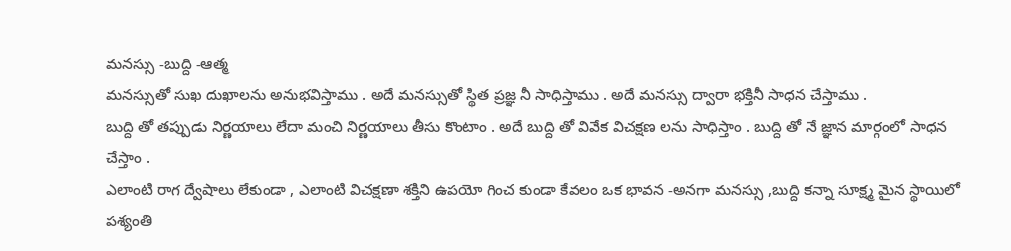మనస్సు -బుద్ది -ఆత్మ
మనస్సుతో సుఖ దుఖాలను అనుభవిస్తాము . అదే మనస్సుతో స్థిత ప్రజ్ఞ నీ సాధిస్తాము . అదే మనస్సు ద్వారా భక్తినీ సాధన చేస్తాము .
బుద్ది తో తప్పుడు నిర్ణయాలు లేదా మంచి నిర్ణయాలు తీసు కొంటాం . అదే బుద్ది తో వివేక విచక్షణ లను సాధిస్తాం . బుద్ది తో నే జ్ఞాన మార్గంలో సాధన చేస్తాం .
ఎలాంటి రాగ ద్వేషాలు లేకుండా , ఎలాంటి విచక్షణా శక్తిని ఉపయో గించ కుండా కేవలం ఒక భావన -అనగా మనస్సు ,బుద్ది కన్నా సూక్ష్మ మైన స్థాయిలో పశ్యంతి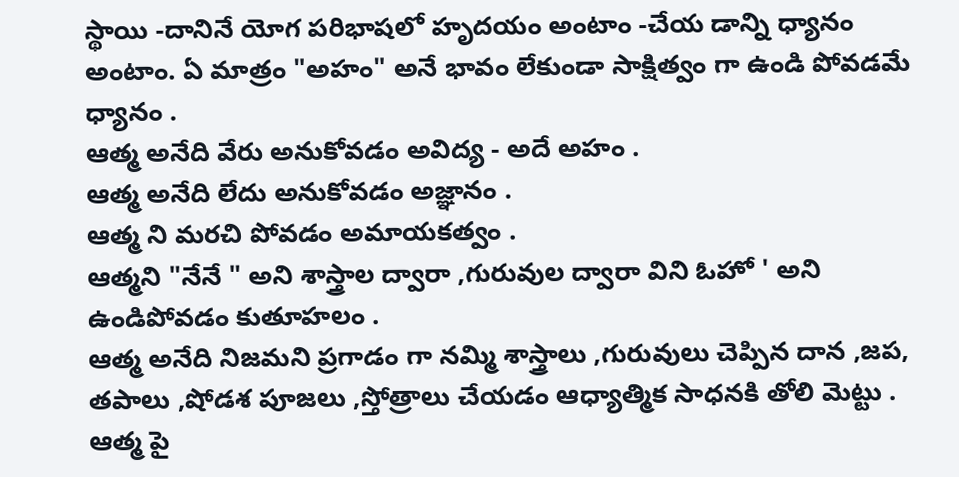స్థాయి -దానినే యోగ పరిభాషలో హృదయం అంటాం -చేయ డాన్ని ధ్యానం అంటాం. ఏ మాత్రం "అహం" అనే భావం లేకుండా సాక్షిత్వం గా ఉండి పోవడమే ధ్యానం .
ఆత్మ అనేది వేరు అనుకోవడం అవిద్య - అదే అహం .
ఆత్మ అనేది లేదు అనుకోవడం అజ్ఞానం .
ఆత్మ ని మరచి పోవడం అమాయకత్వం .
ఆత్మని "నేనే " అని శాస్త్రాల ద్వారా ,గురువుల ద్వారా విని ఓహో ' అని ఉండిపోవడం కుతూహలం .
ఆత్మ అనేది నిజమని ప్రగాడం గా నమ్మి శాస్త్రాలు ,గురువులు చెప్పిన దాన ,జప, తపాలు ,షోడశ పూజలు ,స్తోత్రాలు చేయడం ఆధ్యాత్మిక సాధనకి తోలి మెట్టు .
ఆత్మ పై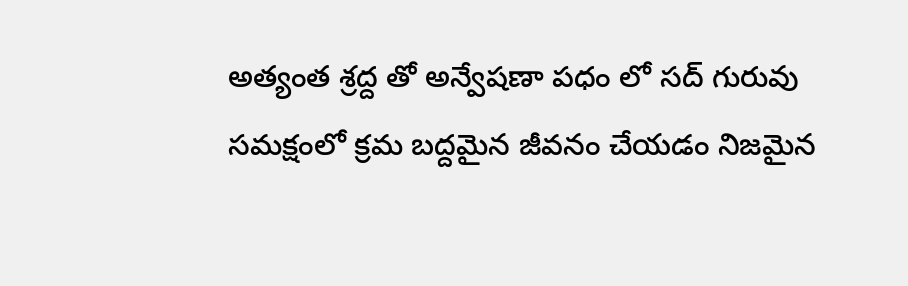అత్యంత శ్రద్ద తో అన్వేషణా పధం లో సద్ గురువు సమక్షంలో క్రమ బద్దమైన జీవనం చేయడం నిజమైన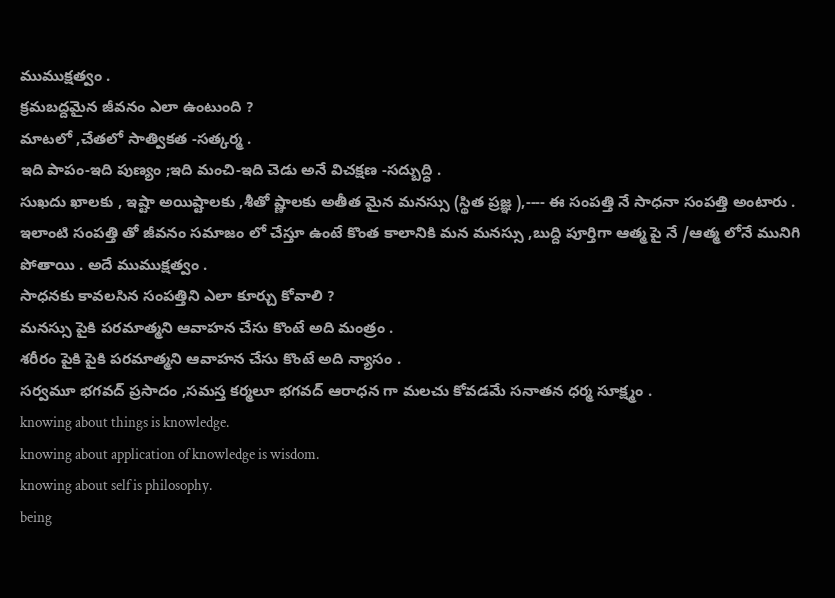ముముక్షత్వం .
క్రమబద్దమైన జీవనం ఎలా ఉంటుంది ?
మాటలో ,చేతలో సాత్వికత -సత్కర్మ .
ఇది పాపం-ఇది పుణ్యం ;ఇది మంచి-ఇది చెడు అనే విచక్షణ -సద్బుద్ధి .
సుఖదు ఖాలకు , ఇష్టా అయిష్టాలకు ,శీతో ష్ణాలకు అతీత మైన మనస్సు (స్థిత ప్రజ్ఞ ),---- ఈ సంపత్తి నే సాధనా సంపత్తి అంటారు . ఇలాంటి సంపత్తి తో జీవనం సమాజం లో చేస్తూ ఉంటే కొంత కాలానికి మన మనస్సు ,బుద్ది పూర్తిగా ఆత్మ పై నే /ఆత్మ లోనే మునిగి పోతాయి . అదే ముముక్షత్వం .
సాధనకు కావలసిన సంపత్తిని ఎలా కూర్చు కోవాలి ?
మనస్సు పైకి పరమాత్మని ఆవాహన చేసు కొంటే అది మంత్రం .
శరీరం పైకి పైకి పరమాత్మని ఆవాహన చేసు కొంటే అది న్యాసం .
సర్వమూ భగవద్ ప్రసాదం ,సమస్త కర్మలూ భగవద్ ఆరాధన గా మలచు కోవడమే సనాతన ధర్మ సూక్ష్మం .
knowing about things is knowledge.
knowing about application of knowledge is wisdom.
knowing about self is philosophy.
being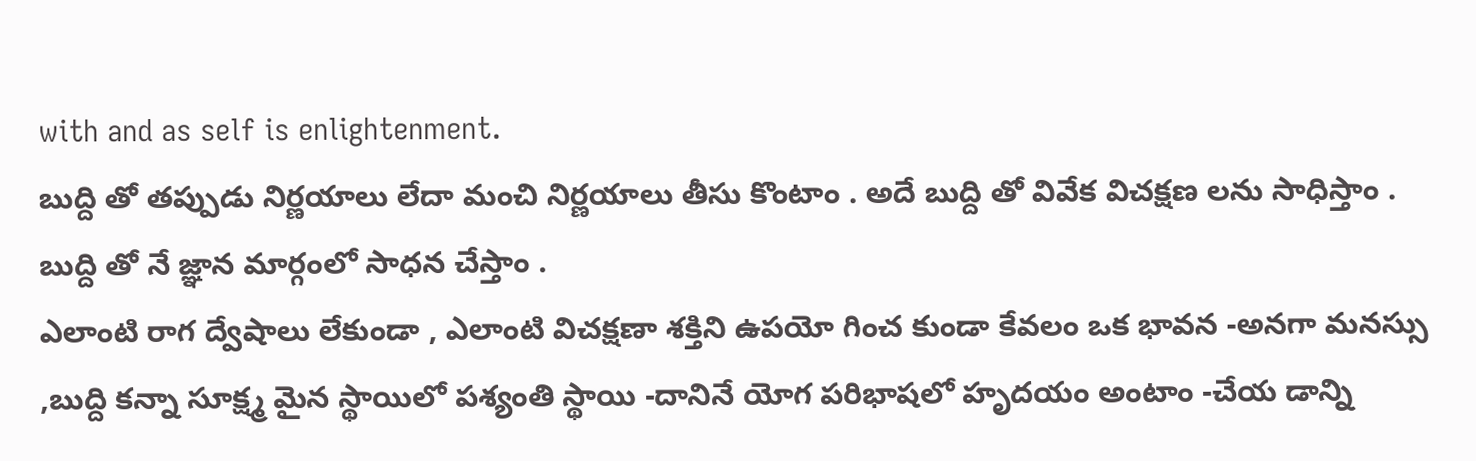with and as self is enlightenment.
బుద్ది తో తప్పుడు నిర్ణయాలు లేదా మంచి నిర్ణయాలు తీసు కొంటాం . అదే బుద్ది తో వివేక విచక్షణ లను సాధిస్తాం . బుద్ది తో నే జ్ఞాన మార్గంలో సాధన చేస్తాం .
ఎలాంటి రాగ ద్వేషాలు లేకుండా , ఎలాంటి విచక్షణా శక్తిని ఉపయో గించ కుండా కేవలం ఒక భావన -అనగా మనస్సు ,బుద్ది కన్నా సూక్ష్మ మైన స్థాయిలో పశ్యంతి స్థాయి -దానినే యోగ పరిభాషలో హృదయం అంటాం -చేయ డాన్ని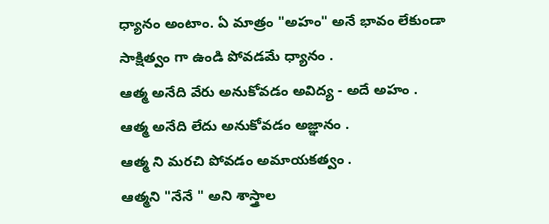ధ్యానం అంటాం. ఏ మాత్రం "అహం" అనే భావం లేకుండా సాక్షిత్వం గా ఉండి పోవడమే ధ్యానం .
ఆత్మ అనేది వేరు అనుకోవడం అవిద్య - అదే అహం .
ఆత్మ అనేది లేదు అనుకోవడం అజ్ఞానం .
ఆత్మ ని మరచి పోవడం అమాయకత్వం .
ఆత్మని "నేనే " అని శాస్త్రాల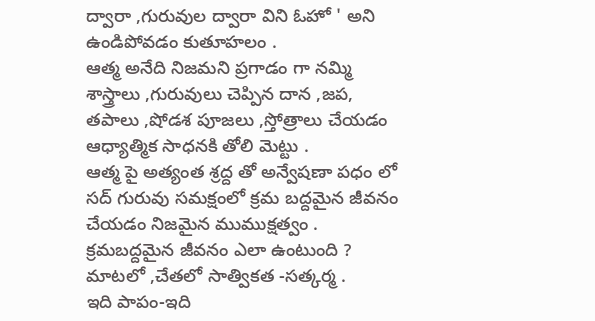ద్వారా ,గురువుల ద్వారా విని ఓహో ' అని ఉండిపోవడం కుతూహలం .
ఆత్మ అనేది నిజమని ప్రగాడం గా నమ్మి శాస్త్రాలు ,గురువులు చెప్పిన దాన ,జప, తపాలు ,షోడశ పూజలు ,స్తోత్రాలు చేయడం ఆధ్యాత్మిక సాధనకి తోలి మెట్టు .
ఆత్మ పై అత్యంత శ్రద్ద తో అన్వేషణా పధం లో సద్ గురువు సమక్షంలో క్రమ బద్దమైన జీవనం చేయడం నిజమైన ముముక్షత్వం .
క్రమబద్దమైన జీవనం ఎలా ఉంటుంది ?
మాటలో ,చేతలో సాత్వికత -సత్కర్మ .
ఇది పాపం-ఇది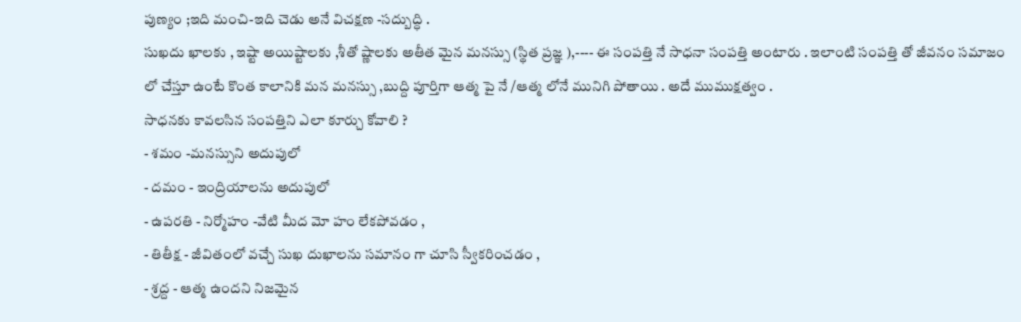పుణ్యం ;ఇది మంచి-ఇది చెడు అనే విచక్షణ -సద్బుద్ధి .
సుఖదు ఖాలకు , ఇష్టా అయిష్టాలకు ,శీతో ష్ణాలకు అతీత మైన మనస్సు (స్థిత ప్రజ్ఞ ),---- ఈ సంపత్తి నే సాధనా సంపత్తి అంటారు . ఇలాంటి సంపత్తి తో జీవనం సమాజం లో చేస్తూ ఉంటే కొంత కాలానికి మన మనస్సు ,బుద్ది పూర్తిగా ఆత్మ పై నే /ఆత్మ లోనే మునిగి పోతాయి . అదే ముముక్షత్వం .
సాధనకు కావలసిన సంపత్తిని ఎలా కూర్చు కోవాలి ?
- శమం -మనస్సుని అదుపులో
- దమం - ఇంద్రియాలను అదుపులో
- ఉపరతి - నిర్మోహం -వేటి మీద మో హం లేకపోవడం ,
- తితీక్ష - జీవితంలో వచ్చే సుఖ దుఖాలను సమానం గా చూసి స్వీకరించడం ,
- శ్రద్ద - ఆత్మ ఉందని నిజమైన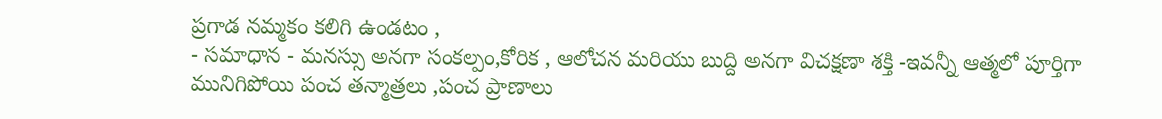ప్రగాడ నమ్మకం కలిగి ఉండటం ,
- సమాధాన - మనస్సు అనగా సంకల్పం,కోరిక , ఆలోచన మరియు బుద్ది అనగా విచక్షణా శక్తి -ఇవన్నీ ఆత్మలో పూర్తిగా మునిగిపోయి పంచ తన్మాత్రలు ,పంచ ప్రాణాలు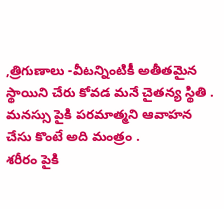,త్రిగుణాలు -వీటన్నింటికీ అతీతమైన స్థాయిని చేరు కోవడ మనే చైతన్య స్థితి .
మనస్సు పైకి పరమాత్మని ఆవాహన చేసు కొంటే అది మంత్రం .
శరీరం పైకి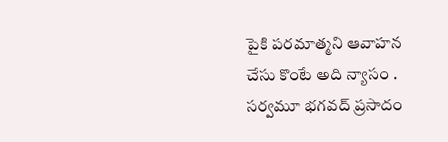పైకి పరమాత్మని ఆవాహన చేసు కొంటే అది న్యాసం .
సర్వమూ భగవద్ ప్రసాదం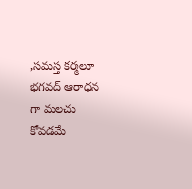,సమస్త కర్మలూ భగవద్ ఆరాధన గా మలచు కోవడమే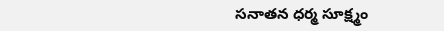సనాతన ధర్మ సూక్ష్మం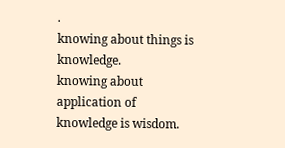.
knowing about things is knowledge.
knowing about application of knowledge is wisdom.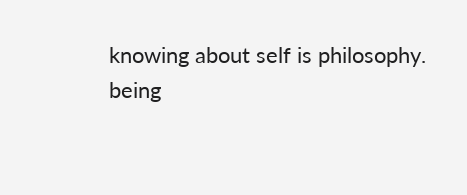knowing about self is philosophy.
being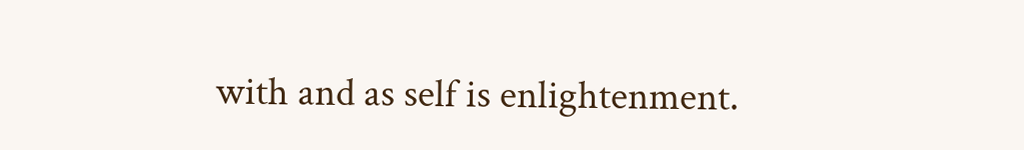with and as self is enlightenment.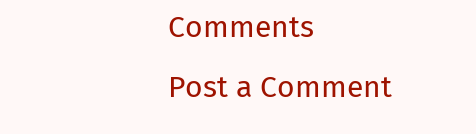Comments
Post a Comment